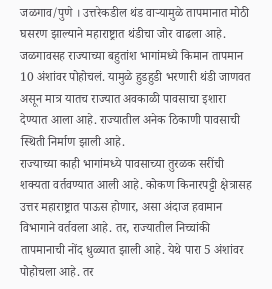जळगाव/पुणे । उत्तरेकडील थंड वाऱ्यामुळे तापमानात मोठी घसरण झाल्याने महाराष्ट्रात थंडीचा जोर वाढला आहे. जळगावसह राज्याच्या बहुतांश भागांमध्ये किमान तापमान 10 अंशांवर पोहोचलं. यामुळे हुडहुडी भरणारी थंडी जाणवत असून मात्र यातच राज्यात अवकाळी पावसाचा इशारा देण्यात आला आहे. राज्यातील अनेक ठिकाणी पावसाची स्थिती निर्माण झाली आहे.
राज्याच्या काही भागांमध्ये पावसाच्या तुरळक सरींची शक्यता वर्तवण्यात आली आहे. कोकण किनारपट्टी क्षेत्रासह उत्तर महाराष्ट्रात पाऊस होणार, असा अंदाज हवामान विभागाने वर्तवला आहे. तर, राज्यातील निच्चांकी तापमानाची नोंद धुळ्यात झाली आहे. येथे पारा 5 अंशांवर पोहोचला आहे. तर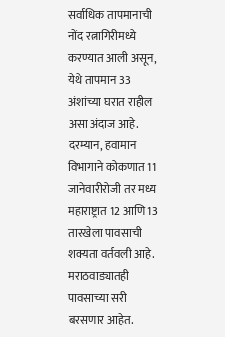सर्वाधिक तापमानाची नोंद रत्नागिरीमध्ये करण्यात आली असून, येथे तापमान 33 अंशांच्या घरात राहील असा अंदाज आहे. दरम्यान, हवामान विभागाने कोकणात 11 जानेवारीरोजी तर मध्य महाराष्ट्रात 12 आणि 13 तारखेला पावसाची शक्यता वर्तवली आहे.
मराठवाड्यातही पावसाच्या सरी बरसणार आहेत.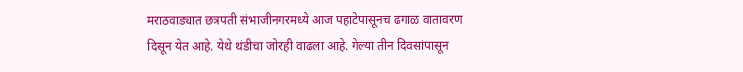मराठवाड्यात छत्रपती संभाजीनगरमध्ये आज पहाटेपासूनच ढगाळ वातावरण दिसून येत आहे. येथे थंडीचा जोरही वाढला आहे. गेल्या तीन दिवसांपासून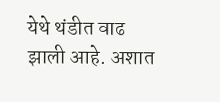येथे थंडीत वाढ झाली आहे. अशात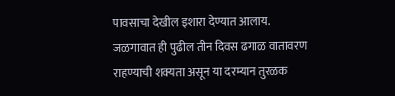पावसाचा देखील इशारा देण्यात आलाय. जळगावात ही पुढील तीन दिवस ढगाळ वातावरण राहण्याची शक्यता असून या दरम्यान तुरळक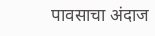पावसाचा अंदाज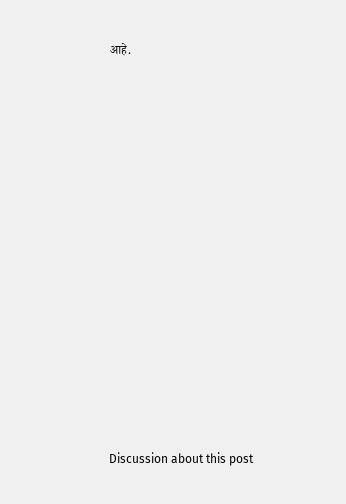आहे.















Discussion about this post